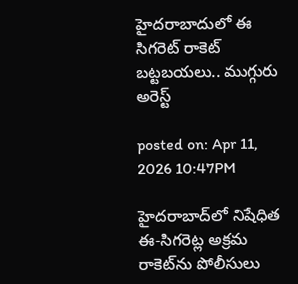హైదరాబాదులో ఈ సిగరెట్ రాకెట్ బట్టబయలు.. ముగ్గురు అరెస్ట్

posted on: Apr 11, 2026 10:47PM

హైదరాబాద్‌లో నిషేధిత ఈ-సిగరెట్ల అక్రమ రాకెట్‌ను పోలీసులు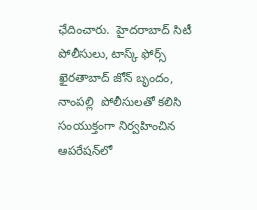ఛేదించారు.  హైదరాబాద్ సిటీ పోలీసులు, టాస్క్ ఫోర్స్ ఖైరతాబాద్ జోన్ బృందం, నాంపల్లి  పోలీసులతో కలిసి సంయుక్తంగా నిర్వహించిన ఆపరేషన్‌లో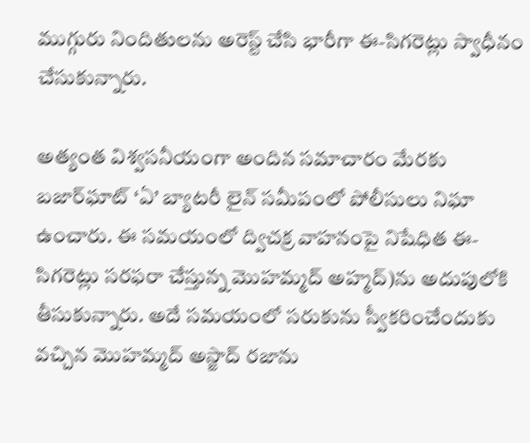ముగ్గురు నిందితులను అరెస్ట్ చేసి భారీగా ఈ-సిగరెట్లు స్వాధీనం చేసుకున్నారు.

అత్యంత విశ్వసనీయంగా అందిన సమాచారం మేరకు   బజార్‌ఘాట్ ‘ఏ’ బ్యాటరీ లైన్ సమీపంలో పోలీసులు నిఘా ఉంచారు. ఈ సమయంలో ద్విచక్ర వాహనంపై నిషేధిత ఈ-సిగరెట్లు సరఫరా చేస్తున్న మొహమ్మద్ అహ్మద్‌)ను అదుపులోకి తీసుకున్నారు. అదే సమయంలో సరుకును స్వీకరించేందుకు వచ్చిన మొహమ్మద్ అస్జాద్ రజాను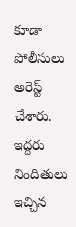కూడా పోలీసులు అరెస్ట్ చేశారు. ఇద్దరు నిందితులు ఇచ్చిన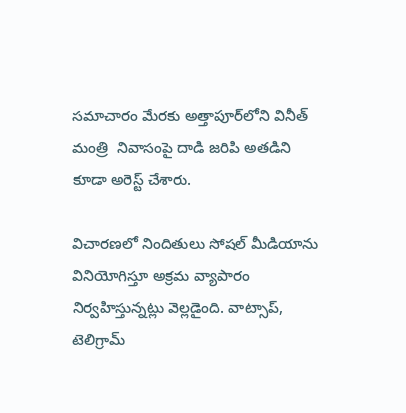సమాచారం మేరకు అత్తాపూర్‌లోని వినీత్ మంత్రి  నివాసంపై దాడి జరిపి అతడిని కూడా అరెస్ట్ చేశారు.

విచారణలో నిందితులు సోషల్ మీడియాను వినియోగిస్తూ అక్రమ వ్యాపారం నిర్వహిస్తున్నట్లు వెల్లడైంది. వాట్సాప్,  టెలిగ్రామ్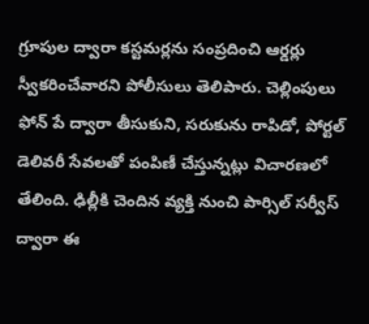గ్రూపుల ద్వారా కస్టమర్లను సంప్రదించి ఆర్డర్లు స్వీకరించేవారని పోలీసులు తెలిపారు. చెల్లింపులు ఫోన్ పే ద్వారా తీసుకుని, సరుకును రాపిడో, పోర్టల్ డెలివరీ సేవలతో పంపిణీ చేస్తున్నట్లు విచారణలో తేలింది. ఢిల్లీకి చెందిన వ్యక్తి నుంచి పార్సిల్ సర్వీస్ ద్వారా ఈ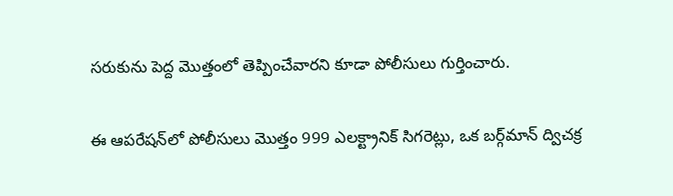సరుకును పెద్ద మొత్తంలో తెప్పించేవారని కూడా పోలీసులు గుర్తించారు.

ఈ ఆపరేషన్‌లో పోలీసులు మొత్తం 999 ఎలక్ట్రానిక్ సిగరెట్లు, ఒక బర్గ్‌మాన్ ద్విచక్ర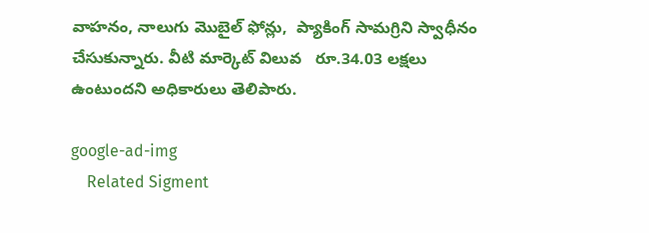వాహనం, నాలుగు మొబైల్ ఫోన్లు,  ప్యాకింగ్ సామగ్రిని స్వాధీనం చేసుకున్నారు. వీటి మార్కెట్ విలువ   రూ.34.03 లక్షలు ఉంటుందని అధికారులు తెలిపారు.

google-ad-img
    Related Sigment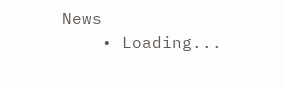News
    • Loading...